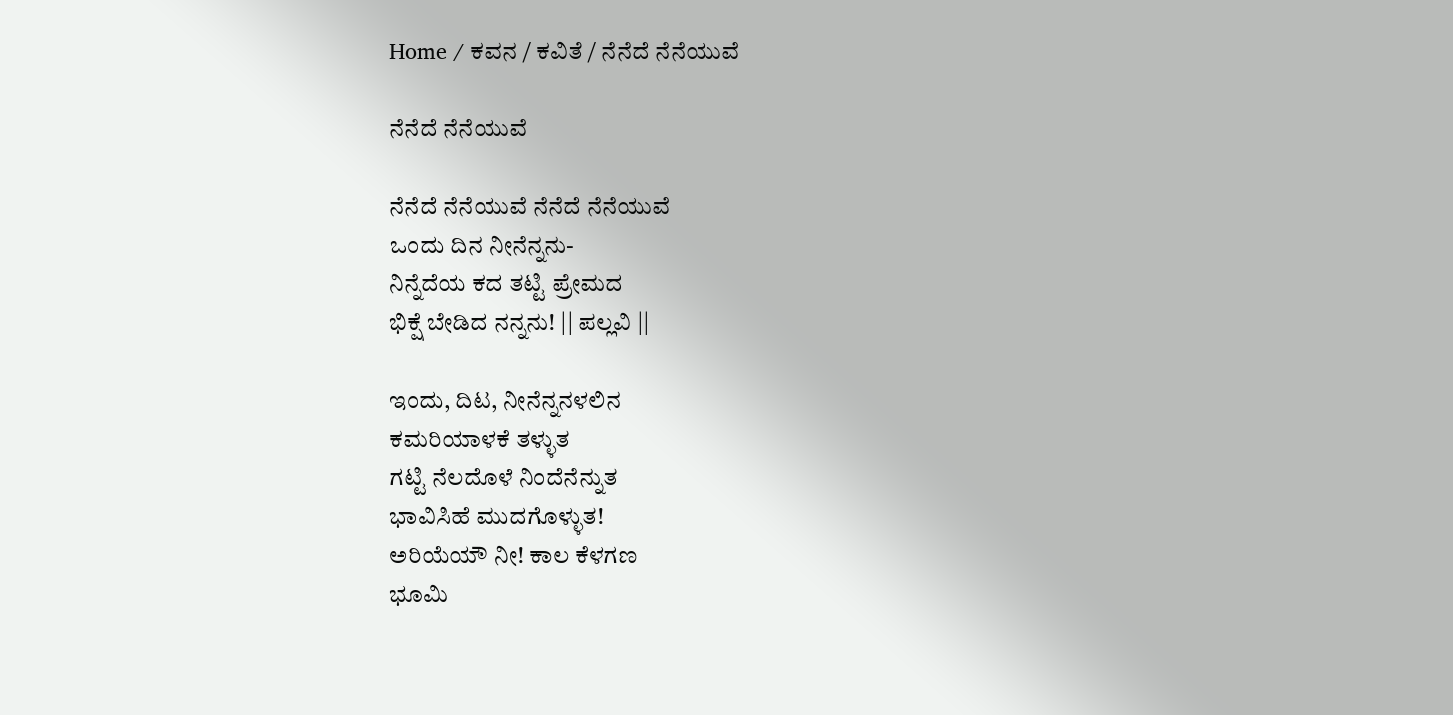Home / ಕವನ / ಕವಿತೆ / ನೆನೆದೆ ನೆನೆಯುವೆ

ನೆನೆದೆ ನೆನೆಯುವೆ

ನೆನೆದೆ ನೆನೆಯುವೆ ನೆನೆದೆ ನೆನೆಯುವೆ
ಒಂದು ದಿನ ನೀನೆನ್ನನು-
ನಿನ್ನೆದೆಯ ಕದ ತಟ್ಟಿ ಪ್ರೇಮದ
ಭಿಕ್ಷೆ ಬೇಡಿದ ನನ್ನನು! || ಪಲ್ಲವಿ ||

ಇಂದು, ದಿಟ, ನೀನೆನ್ನನಳಲಿನ
ಕಮರಿಯಾಳಕೆ ತಳ್ಳುತ
ಗಟ್ಟಿ ನೆಲದೊಳೆ ನಿಂದೆನೆನ್ನುತ
ಭಾವಿಸಿಹೆ ಮುದಗೊಳ್ಳುತ!
ಅರಿಯೆಯೌ ನೀ! ಕಾಲ ಕೆಳಗಣ
ಭೂಮಿ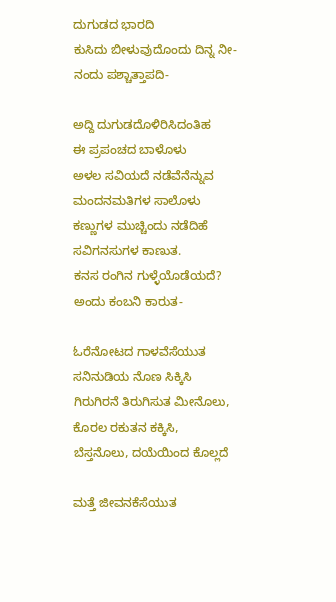ದುಗುಡದ ಭಾರದಿ
ಕುಸಿದು ಬೀಳುವುದೊಂದು ದಿನ್ನ ನೀ-
ನಂದು ಪಶ್ಚಾತ್ತಾಪದಿ-

ಅದ್ದಿ ದುಗುಡದೊಳಿರಿಸಿದಂತಿಹ
ಈ ಪ್ರಪಂಚದ ಬಾಳೊಳು
ಅಳಲ ಸವಿಯದೆ ನಡೆವೆನೆನ್ನುವ
ಮಂದನಮತಿಗಳ ಸಾಲೊಳು
ಕಣ್ಣುಗಳ ಮುಚ್ಚಿಂದು ನಡೆದಿಹೆ
ಸವಿಗನಸುಗಳ ಕಾಣುತ.
ಕನಸ ರಂಗಿನ ಗುಳ್ಳೆಯೊಡೆಯದೆ?
ಅಂದು ಕಂಬನಿ ಕಾರುತ-

ಓರೆನೋಟದ ಗಾಳವೆಸೆಯುತ
ಸನಿನುಡಿಯ ನೊಣ ಸಿಕ್ಕಿಸಿ
ಗಿರುಗಿರನೆ ತಿರುಗಿಸುತ ಮೀನೊಲು,
ಕೊರಲ ರಕುತನ ಕಕ್ಕಿಸಿ,
ಬೆಸ್ತನೊಲು, ದಯೆಯಿಂದ ಕೊಲ್ಲದೆ

ಮತ್ತೆ ಜೀವನಕೆಸೆಯುತ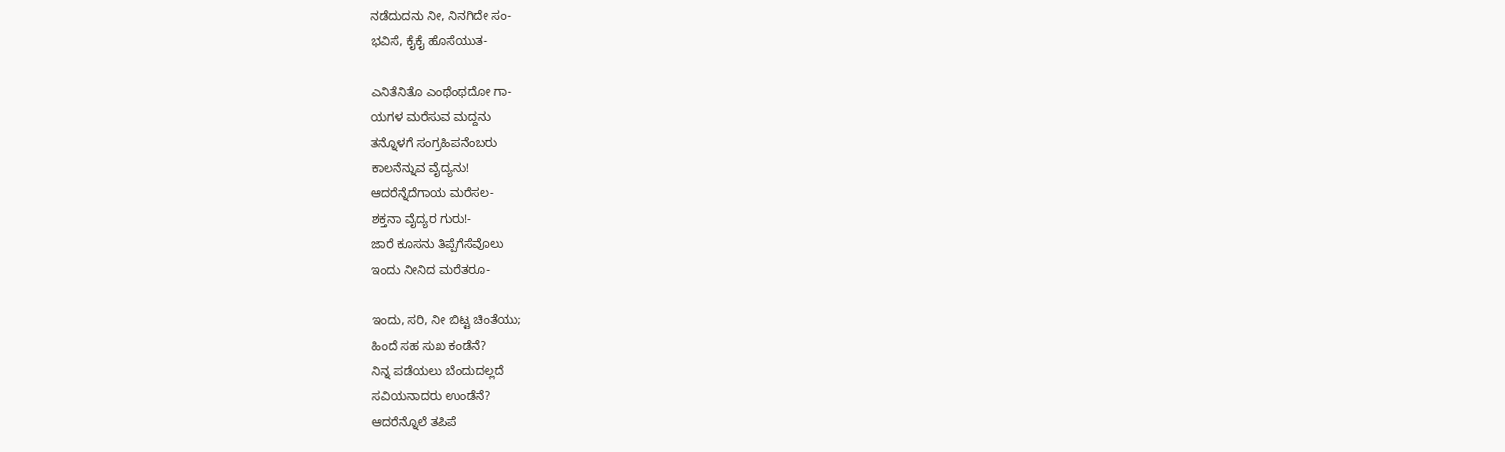ನಡೆದುದನು ನೀ, ನಿನಗಿದೇ ಸಂ-
ಭವಿಸೆ, ಕೈಕೈ ಹೊಸೆಯುತ-

ಎನಿತೆನಿತೊ ಎಂಥೆಂಥದೋ ಗಾ-
ಯಗಳ ಮರೆಸುವ ಮದ್ದನು
ತನ್ನೊಳಗೆ ಸಂಗ್ರಹಿಪನೆಂಬರು
ಕಾಲನೆನ್ನುವ ವೈದ್ಯನು!
ಆದರೆನ್ನೆದೆಗಾಯ ಮರೆಸಲ-
ಶಕ್ತನಾ ವೈದ್ಯರ ಗುರು!-
ಜಾರೆ ಕೂಸನು ತಿಪ್ಪೆಗೆಸೆವೊಲು
ಇಂದು ನೀನಿದ ಮರೆತರೂ-

ಇಂದು, ಸರಿ, ನೀ ಬಿಟ್ಟ ಚಿಂತೆಯು;
ಹಿಂದೆ ಸಹ ಸುಖ ಕಂಡೆನೆ?
ನಿನ್ನ ಪಡೆಯಲು ಬೆಂದುದಲ್ಲದೆ
ಸವಿಯನಾದರು ಉಂಡೆನೆ?
ಆದರೆನ್ನೊಲೆ ತಪಿಪೆ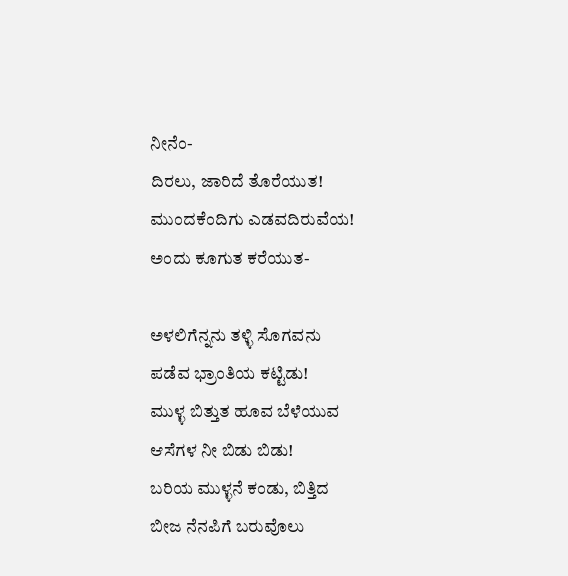ನೀನೆಂ-
ದಿರಲು, ಜಾರಿದೆ ತೊರೆಯುತ!
ಮುಂದಕೆಂದಿಗು ಎಡವದಿರುವೆಯ!
ಅಂದು ಕೂಗುತ ಕರೆಯುತ-

ಅಳಲಿಗೆನ್ನನು ತಳ್ಳಿ ಸೊಗವನು
ಪಡೆವ ಭ್ರಾಂತಿಯ ಕಟ್ಟಿಡು!
ಮುಳ್ಳ ಬಿತ್ತುತ ಹೂವ ಬೆಳೆಯುವ
ಆಸೆಗಳ ನೀ ಬಿಡು ಬಿಡು!
ಬರಿಯ ಮುಳ್ಳನೆ ಕಂಡು, ಬಿತ್ತಿದ
ಬೀಜ ನೆನಪಿಗೆ ಬರುವೊಲು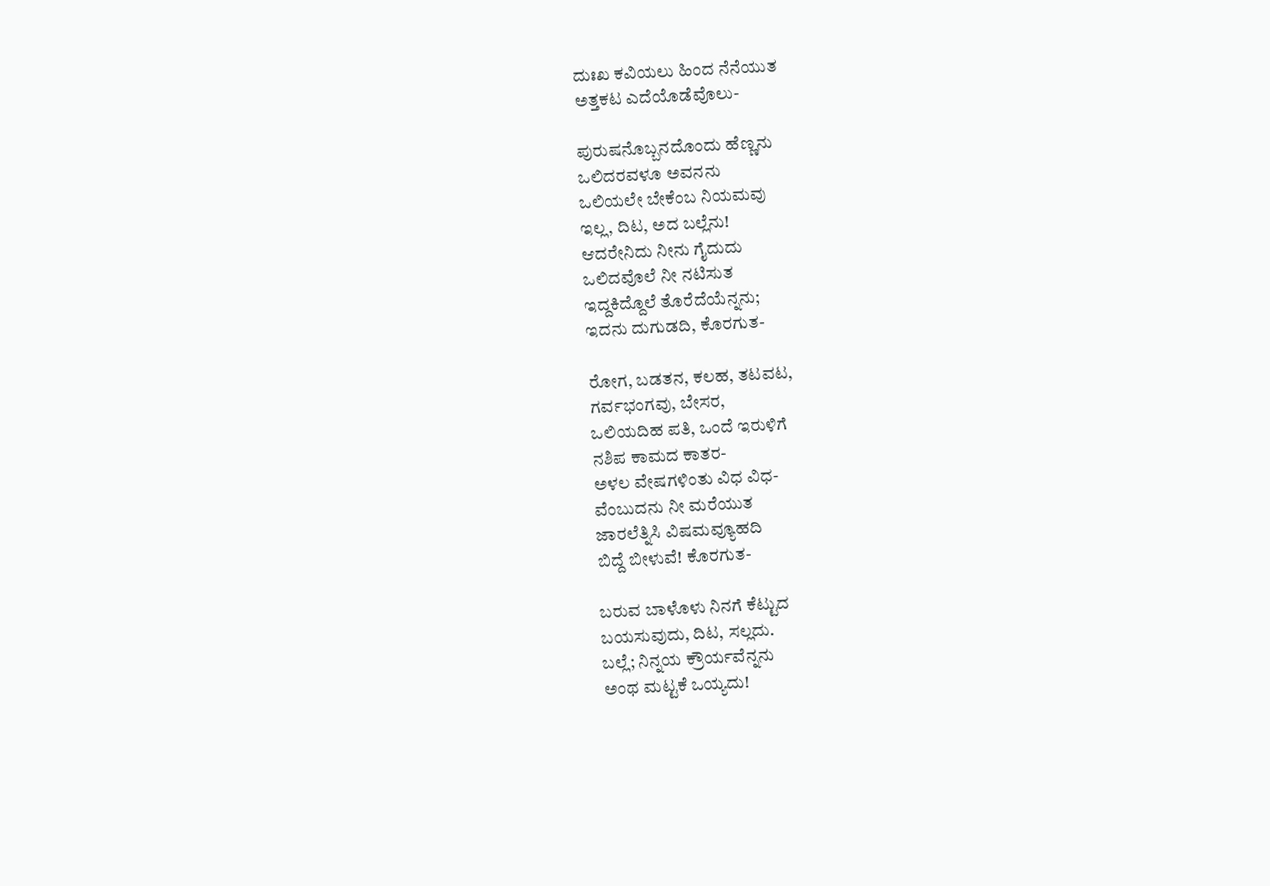ದುಃಖ ಕವಿಯಲು ಹಿಂದ ನೆನೆಯುತ
ಅತ್ತಕಟ ಎದೆಯೊಡೆವೊಲು-

ಪುರುಷನೊಬ್ಬನದೊಂದು ಹೆಣ್ಣನು
ಒಲಿದರವಳೂ ಅವನನು
ಒಲಿಯಲೇ ಬೇಕೆಂಬ ನಿಯಮವು
ಇಲ್ಲ, ದಿಟ, ಅದ ಬಲ್ಲೆನು!
ಆದರೇನಿದು ನೀನು ಗೈದುದು
ಒಲಿದವೊಲೆ ನೀ ನಟಿಸುತ
ಇದ್ದಕಿದ್ದೊಲೆ ತೊರೆದೆಯೆನ್ನನು;
ಇದನು ದುಗುಡದಿ, ಕೊರಗುತ-

ರೋಗ, ಬಡತನ, ಕಲಹ, ತಟವಟ,
ಗರ್ವಭಂಗವು, ಬೇಸರ,
ಒಲಿಯದಿಹ ಪತಿ, ಒಂದೆ ಇರುಳಿಗೆ
ನಶಿಪ ಕಾಮದ ಕಾತರ-
ಅಳಲ ವೇಷಗಳಿಂತು ವಿಧ ವಿಧ-
ವೆಂಬುದನು ನೀ ಮರೆಯುತ
ಜಾರಲೆತ್ನಿಸಿ ವಿಷಮವ್ಯೂಹದಿ
ಬಿದ್ದೆ ಬೀಳುವೆ! ಕೊರಗುತ-

ಬರುವ ಬಾಳೊಳು ನಿನಗೆ ಕೆಟ್ಟುದ
ಬಯಸುವುದು, ದಿಟ, ಸಲ್ಲದು.
ಬಲ್ಲೆ; ನಿನ್ನಯ ಕ್ರೌರ್ಯವೆನ್ನನು
ಅಂಥ ಮಟ್ಟಕೆ ಒಯ್ಯದು!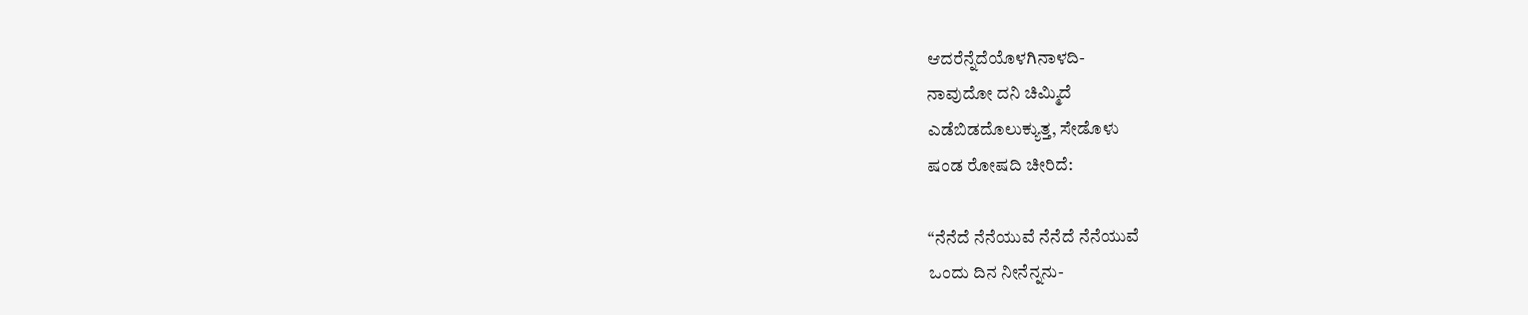ಆದರೆನ್ನೆದೆಯೊಳಗಿನಾಳದಿ-
ನಾವುದೋ ದನಿ ಚಿಮ್ಮಿದೆ
ಎಡೆಬಿಡದೊಲುಕ್ಯುತ್ತ, ಸೇಡೊಳು
ಷಂಡ ರೋಷದಿ ಚೀರಿದೆ:

“ನೆನೆದೆ ನೆನೆಯುವೆ ನೆನೆದೆ ನೆನೆಯುವೆ
ಒಂದು ದಿನ ನೀನೆನ್ನನು-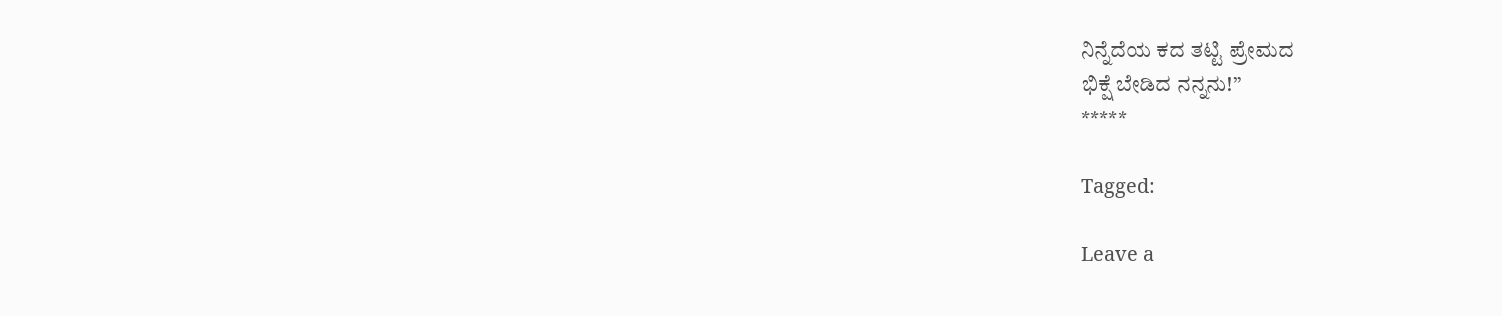ನಿನ್ನೆದೆಯ ಕದ ತಟ್ಟಿ ಪ್ರೇಮದ
ಭಿಕ್ಷೆ ಬೇಡಿದ ನನ್ನನು!”
*****

Tagged:

Leave a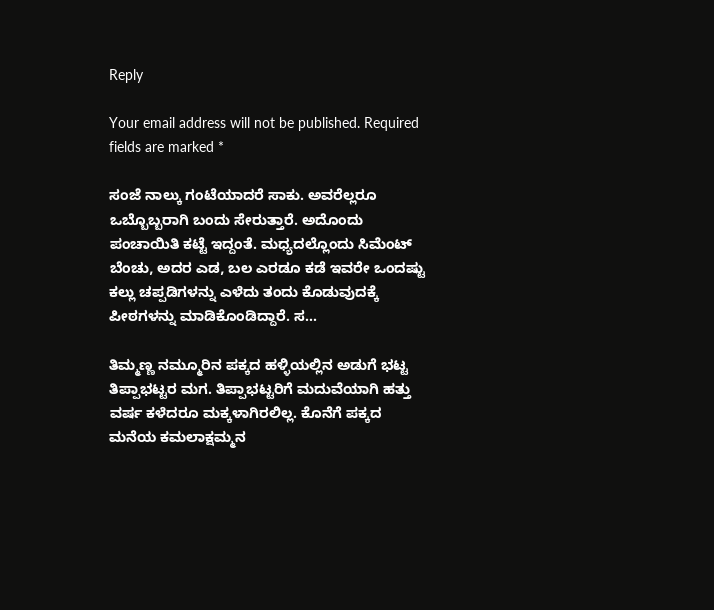Reply

Your email address will not be published. Required fields are marked *

ಸಂಜೆ ನಾಲ್ಕು ಗಂಟೆಯಾದರೆ ಸಾಕು. ಅವರೆಲ್ಲರೂ ಒಬ್ಬೊಬ್ಬರಾಗಿ ಬಂದು ಸೇರುತ್ತಾರೆ. ಅದೊಂದು ಪಂಚಾಯಿತಿ ಕಟ್ಟೆ ಇದ್ದಂತೆ. ಮಧ್ಯದಲ್ಲೊಂದು ಸಿಮೆಂಟ್ ಬೆಂಚು, ಅದರ ಎಡ, ಬಲ ಎರಡೂ ಕಡೆ ಇವರೇ ಒಂದಷ್ಟು ಕಲ್ಲು ಚಪ್ಪಡಿಗಳನ್ನು ಎಳೆದು ತಂದು ಕೊಡುವುದಕ್ಕೆ ಪೀಠಗಳನ್ನು ಮಾಡಿಕೊಂಡಿದ್ದಾರೆ. ಸ...

ತಿಮ್ಮಣ್ಣ ನಮ್ಮೂರಿನ ಪಕ್ಕದ ಹಳ್ಳಿಯಲ್ಲಿನ ಅಡುಗೆ ಭಟ್ಟ ತಿಪ್ಪಾಭಟ್ಟರ ಮಗ. ತಿಪ್ಪಾಭಟ್ಟರಿಗೆ ಮದುವೆಯಾಗಿ ಹತ್ತು ವರ್ಷ ಕಳೆದರೂ ಮಕ್ಕಳಾಗಿರಲಿಲ್ಲ. ಕೊನೆಗೆ ಪಕ್ಕದ ಮನೆಯ ಕಮಲಾಕ್ಷಮ್ಮನ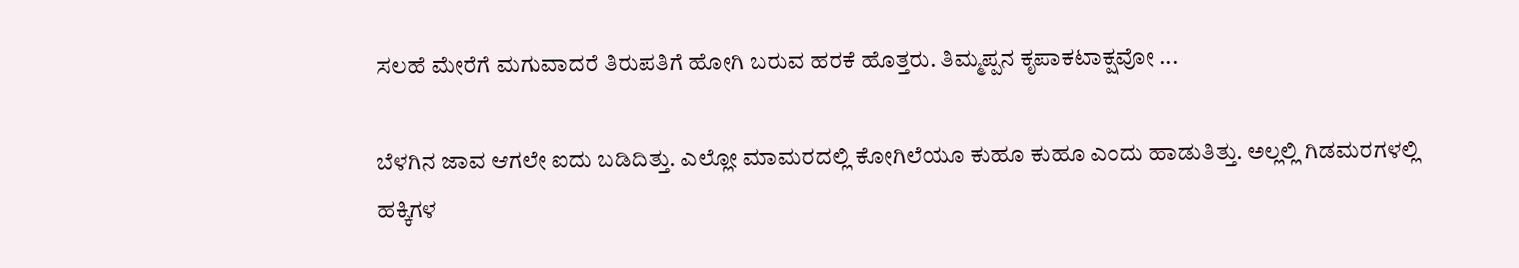ಸಲಹೆ ಮೇರೆಗೆ ಮಗುವಾದರೆ ತಿರುಪತಿಗೆ ಹೋಗಿ ಬರುವ ಹರಕೆ ಹೊತ್ತರು. ತಿಮ್ಮಪ್ಪನ ಕೃಪಾಕಟಾಕ್ಷವೋ ...

ಬೆಳಗಿನ ಜಾವ ಆಗಲೇ ಐದು ಬಡಿದಿತ್ತು. ಎಲ್ಲೋ ಮಾಮರದಲ್ಲಿ ಕೋಗಿಲೆಯೂ ಕುಹೂ ಕುಹೂ ಎಂದು ಹಾಡುತಿತ್ತು. ಅಲ್ಲಲ್ಲಿ ಗಿಡಮರಗಳಲ್ಲಿ ಹಕ್ಕಿಗಳ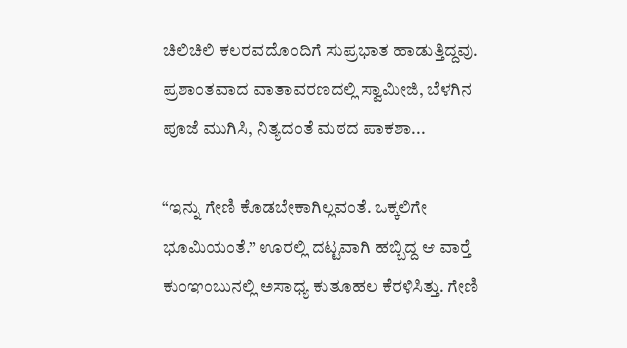ಚಿಲಿಚಿಲಿ ಕಲರವದೊಂದಿಗೆ ಸುಪ್ರಭಾತ ಹಾಡುತ್ತಿದ್ದವು. ಪ್ರಶಾಂತವಾದ ವಾತಾವರಣದಲ್ಲಿ ಸ್ವಾಮೀಜಿ, ಬೆಳಗಿನ ಪೂಜೆ ಮುಗಿಸಿ, ನಿತ್ಯದಂತೆ ಮಠದ ಪಾಕಶಾ...

“ಇನ್ನು ಗೇಣಿ ಕೊಡಬೇಕಾಗಿಲ್ಲವಂತೆ. ಒಕ್ಕಲಿಗೇ ಭೂಮಿಯಂತೆ.” ಊರಲ್ಲಿ ದಟ್ಟವಾಗಿ ಹಬ್ಬಿದ್ದ ಆ ವಾರ್‍ತೆ ಕುಂಞಂಬುನಲ್ಲಿ ಅಸಾಧ್ಯ ಕುತೂಹಲ ಕೆರಳಿಸಿತ್ತು. ಗೇಣಿ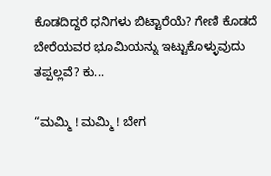ಕೊಡದಿದ್ದರೆ ಧನಿಗಳು ಬಿಟ್ಟಾರೆಯೆ? ಗೇಣಿ ಕೊಡದೆ ಬೇರೆಯವರ ಭೂಮಿಯನ್ನು ಇಟ್ಟುಕೊಳ್ಳುವುದು ತಪ್ಪಲ್ಲವೆ? ಕು...

“ಮಮ್ಮಿ ! ಮಮ್ಮಿ ! ಬೇಗ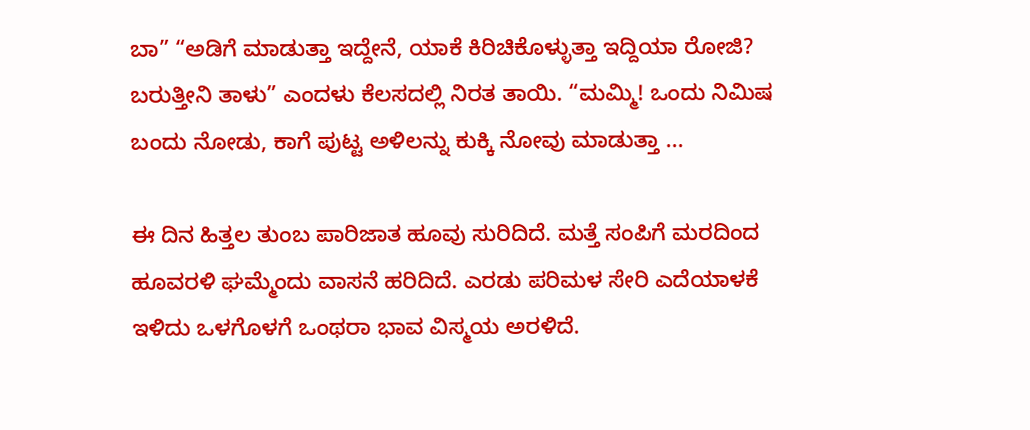ಬಾ” “ಅಡಿಗೆ ಮಾಡುತ್ತಾ ಇದ್ದೇನೆ, ಯಾಕೆ ಕಿರಿಚಿಕೊಳ್ಳುತ್ತಾ ಇದ್ದಿಯಾ ರೋಜಿ? ಬರುತ್ತೀನಿ ತಾಳು” ಎಂದಳು ಕೆಲಸದಲ್ಲಿ ನಿರತ ತಾಯಿ. “ಮಮ್ಮಿ! ಒಂದು ನಿಮಿಷ ಬಂದು ನೋಡು, ಕಾಗೆ ಪುಟ್ಟ ಅಳಿಲನ್ನು ಕುಕ್ಕಿ ನೋವು ಮಾಡುತ್ತಾ ...

ಈ ದಿನ ಹಿತ್ತಲ ತುಂಬ ಪಾರಿಜಾತ ಹೂವು ಸುರಿದಿದೆ. ಮತ್ತೆ ಸಂಪಿಗೆ ಮರದಿಂದ ಹೂವರಳಿ ಘಮ್ಮೆಂದು ವಾಸನೆ ಹರಿದಿದೆ. ಎರಡು ಪರಿಮಳ ಸೇರಿ ಎದೆಯಾಳಕೆ ಇಳಿದು ಒಳಗೊಳಗೆ ಒಂಥರಾ ಭಾವ ವಿಸ್ಮಯ ಅರಳಿದೆ.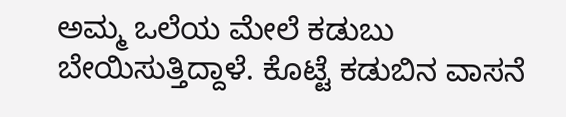ಅಮ್ಮ ಒಲೆಯ ಮೇಲೆ ಕಡುಬು ಬೇಯಿಸುತ್ತಿದ್ದಾಳೆ. ಕೊಟ್ಟೆ ಕಡುಬಿನ ವಾಸನೆ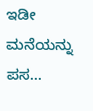ಇಡೀ ಮನೆಯನ್ನು ಪಸ...